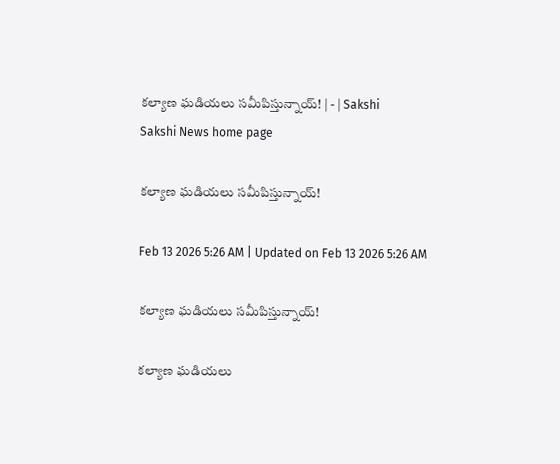కల్యాణ ఘడియలు సమీపిస్తున్నాయ్‌! | - | Sakshi
Sakshi News home page

కల్యాణ ఘడియలు సమీపిస్తున్నాయ్‌!

Feb 13 2026 5:26 AM | Updated on Feb 13 2026 5:26 AM

కల్యాణ ఘడియలు సమీపిస్తున్నాయ్‌!

కల్యాణ ఘడియలు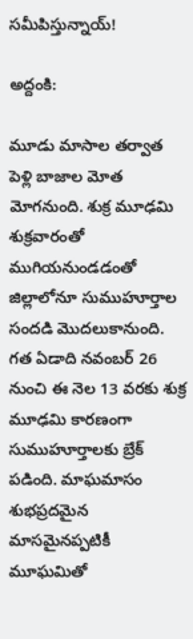సమీపిస్తున్నాయ్‌!

అద్దంకి:

మూడు మాసాల తర్వాత పెళ్లి బాజాల మోత మోగనుంది. శుక్ర మూఢమి శుక్రవారంతో ముగియనుండడంతో జిల్లాలోనూ సుముహూర్తాల సందడి మొదలుకానుంది. గత ఏడాది నవంబర్‌ 26 నుంచి ఈ నెల 13 వరకు శుక్ర మూఢమి కారణంగా సుముహూర్తాలకు బ్రేక్‌ పడింది. మాఘమాసం శుభప్రదమైన మాసమైనప్పటికీ మూఘమితో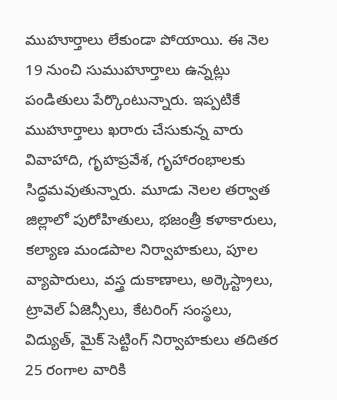ముహూర్తాలు లేకుండా పోయాయి. ఈ నెల 19 నుంచి సుముహూర్తాలు ఉన్నట్లు పండితులు పేర్కొంటున్నారు. ఇప్పటికే ముహూర్తాలు ఖరారు చేసుకున్న వారు వివాహాది, గృహప్రవేశ, గృహారంభాలకు సిద్ధమవుతున్నారు. మూడు నెలల తర్వాత జిల్లాలో పురోహితులు, భజంత్రీ కళాకారులు, కల్యాణ మండపాల నిర్వాహకులు, పూల వ్యాపారులు, వస్త్ర దుకాణాలు, అర్కెస్ట్రాలు, ట్రావెల్‌ ఏజెన్సీలు, కేటరింగ్‌ సంస్థలు, విద్యుత్‌, మైక్‌ సెట్టింగ్‌ నిర్వాహకులు తదితర 25 రంగాల వారికి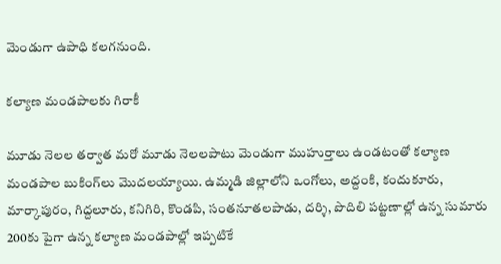మెండుగా ఉపాధి కలగనుంది.

కల్యాణ మండపాలకు గిరాకీ

మూడు నెలల తర్వాత మరో మూడు నెలలపాటు మెండుగా ముహుర్తాలు ఉండటంతో కల్యాణ మండపాల బుకింగ్‌లు మొదలయ్యాయి. ఉమ్మడి జిల్లాలోని ఒంగోలు, అద్దంకి, కందుకూరు, మార్కాపురం, గిద్దలూరు, కనిగిరి, కొండపి, సంతనూతలపాడు, దర్శి, పొదిలి పట్టణాల్లో ఉన్న సుమారు 200కు పైగా ఉన్న కల్యాణ మండపాల్లో ఇప్పటికే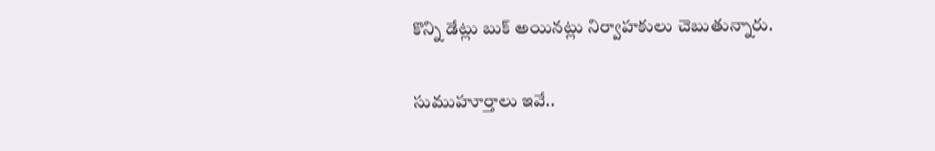కొన్ని డేట్లు బుక్‌ అయినట్లు నిర్వాహకులు చెబుతున్నారు.

సుముహూర్తాలు ఇవే..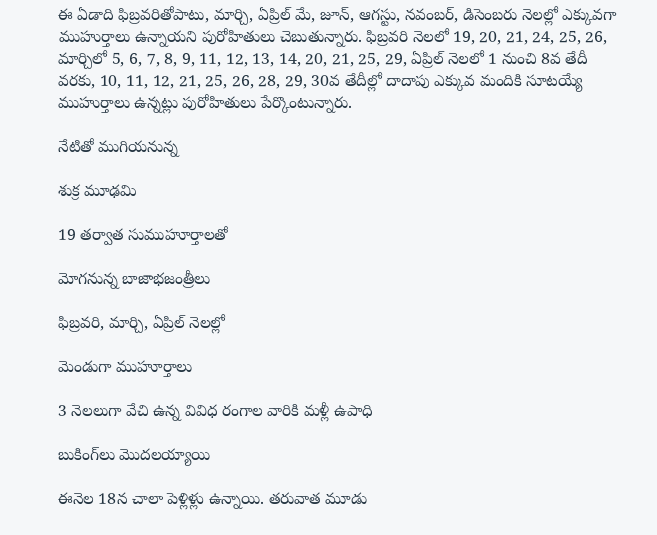ఈ ఏడాది ఫిబ్రవరితోపాటు, మార్చి, ఏప్రిల్‌ మే, జూన్‌, ఆగస్టు, నవంబర్‌, డిసెంబరు నెలల్లో ఎక్కువగా ముహుర్తాలు ఉన్నాయని పురోహితులు చెబుతున్నారు. ఫిబ్రవరి నెలలో 19, 20, 21, 24, 25, 26, మార్చిలో 5, 6, 7, 8, 9, 11, 12, 13, 14, 20, 21, 25, 29, ఏప్రిల్‌ నెలలో 1 నుంచి 8వ తేదీ వరకు, 10, 11, 12, 21, 25, 26, 28, 29, 30వ తేదీల్లో దాదాపు ఎక్కువ మందికి సూటయ్యే ముహుర్తాలు ఉన్నట్లు పురోహితులు పేర్కొంటున్నారు.

నేటితో ముగియనున్న

శుక్ర మూఢమి

19 తర్వాత సుముహూర్తాలతో

మోగనున్న బాజాభజంత్రీలు

ఫిబ్రవరి, మార్చి, ఏప్రిల్‌ నెలల్లో

మెండుగా ముహూర్తాలు

3 నెలలుగా వేచి ఉన్న వివిధ రంగాల వారికి మళ్లీ ఉపాధి

బుకింగ్‌లు మొదలయ్యాయి

ఈనెల 18న చాలా పెళ్లిళ్లు ఉన్నాయి. తరువాత మూడు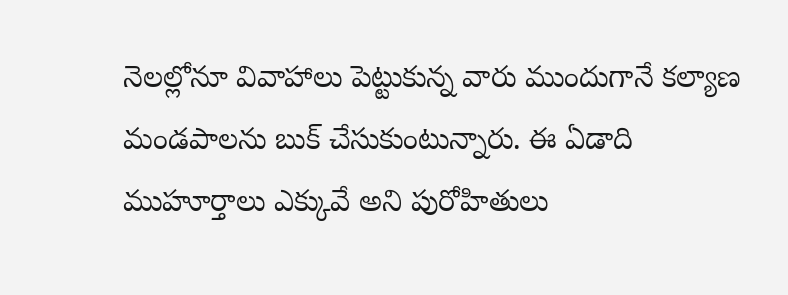నెలల్లోనూ వివాహాలు పెట్టుకున్న వారు ముందుగానే కల్యాణ మండపాలను బుక్‌ చేసుకుంటున్నారు. ఈ ఏడాది ముహూర్తాలు ఎక్కువే అని పురోహితులు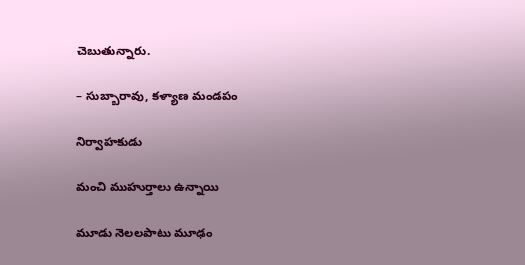చెబుతున్నారు.

– సుబ్బారావు, కళ్యాణ మండపం

నిర్వాహకుడు

మంచి ముహుర్తాలు ఉన్నాయి

మూడు నెలలపాటు మూఢం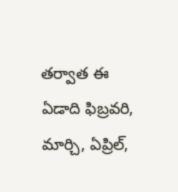తర్వాత ఈ ఏడాది ఫిబ్రవరి, మార్చి, ఏప్రిల్‌,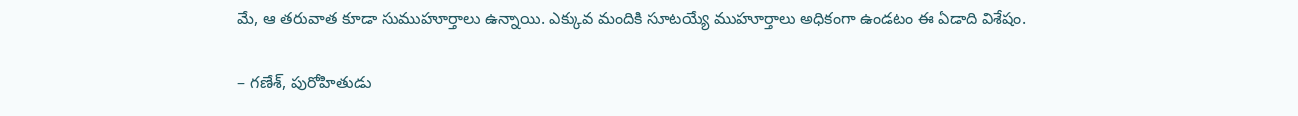మే, ఆ తరువాత కూడా సుముహూర్తాలు ఉన్నాయి. ఎక్కువ మందికి సూటయ్యే ముహూర్తాలు అధికంగా ఉండటం ఈ ఏడాది విశేషం.

– గణేశ్‌, పురోహితుడు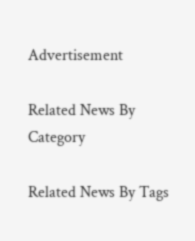Advertisement

Related News By Category

Related News By Tags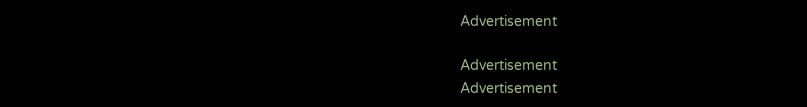Advertisement

Advertisement
Advertisement